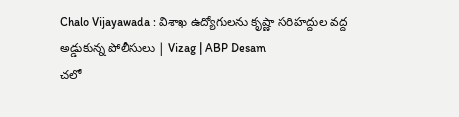Chalo Vijayawada : విశాఖ ఉద్యోగులను కృష్ణా సరిహద్దుల వద్ద అడ్డుకున్న పోలీసులు | Vizag | ABP Desam
చలో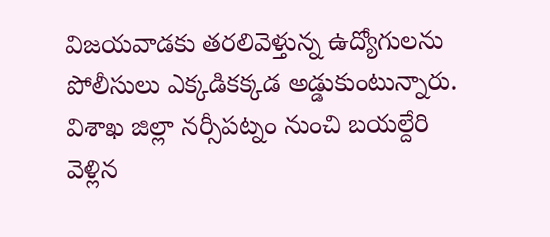విజయవాడకు తరలివెళ్తున్న ఉద్యోగులను పోలీసులు ఎక్కడికక్కడ అడ్డుకుంటున్నారు. విశాఖ జిల్లా నర్సీపట్నం నుంచి బయల్దేరి వెళ్లిన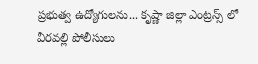ప్రభుత్వ ఉద్యోగులను... కృష్ణా జిల్లా ఎంట్రన్స్ లో వీరవల్లి పోలీసులు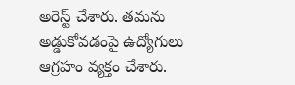అరెస్ట్ చేశారు. తమను అడ్డుకోవడంపై ఉద్యోగులు ఆగ్రహం వ్యక్తం చేశారు.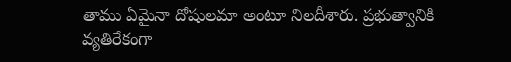తాము ఏమైనా దోషులమా అంటూ నిలదీశారు. ప్రభుత్వానికి వ్యతిరేకంగా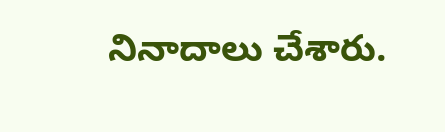నినాదాలు చేశారు.